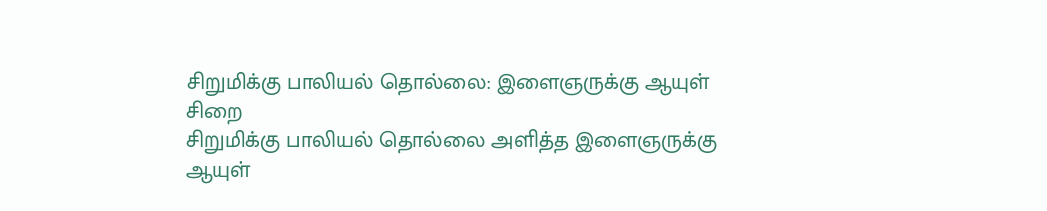சிறுமிக்கு பாலியல் தொல்லை: இளைஞருக்கு ஆயுள் சிறை
சிறுமிக்கு பாலியல் தொல்லை அளித்த இளைஞருக்கு ஆயுள்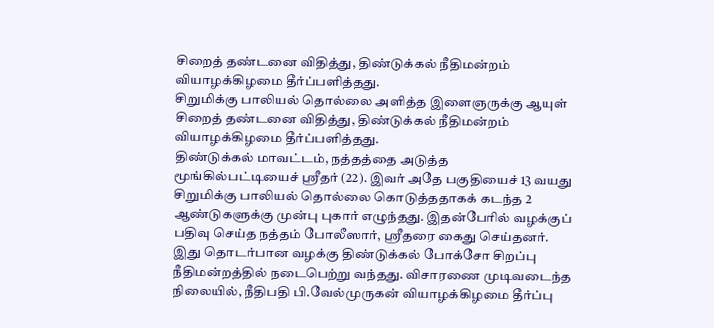சிறைத் தண்டனை விதித்து, திண்டுக்கல் நீதிமன்றம் வியாழக்கிழமை தீர்ப்பளித்தது.
சிறுமிக்கு பாலியல் தொல்லை அளித்த இளைஞருக்கு ஆயுள் சிறைத் தண்டனை விதித்து, திண்டுக்கல் நீதிமன்றம் வியாழக்கிழமை தீர்ப்பளித்தது.
திண்டுக்கல் மாவட்டம், நத்தத்தை அடுத்த மூங்கில்பட்டியைச் ஸ்ரீதர் (22). இவர் அதே பகுதியைச் 13 வயது சிறுமிக்கு பாலியல் தொல்லை கொடுத்ததாகக் கடந்த 2 ஆண்டுகளுக்கு முன்பு புகார் எழுந்தது. இதன்பேரில் வழக்குப் பதிவு செய்த நத்தம் போலீஸார், ஸ்ரீதரை கைது செய்தனர்.
இது தொடர்பான வழக்கு திண்டுக்கல் போக்சோ சிறப்பு நீதிமன்றத்தில் நடைபெற்று வந்தது. விசாரணை முடிவடைந்த நிலையில், நீதிபதி பி.வேல்முருகன் வியாழக்கிழமை தீர்ப்பு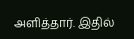அளித்தார். இதில்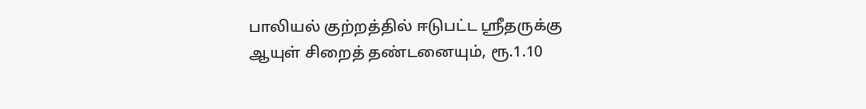பாலியல் குற்றத்தில் ஈடுபட்ட ஸ்ரீதருக்கு ஆயுள் சிறைத் தண்டனையும், ரூ.1.10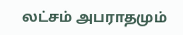லட்சம் அபராதமும்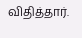விதித்தார்.